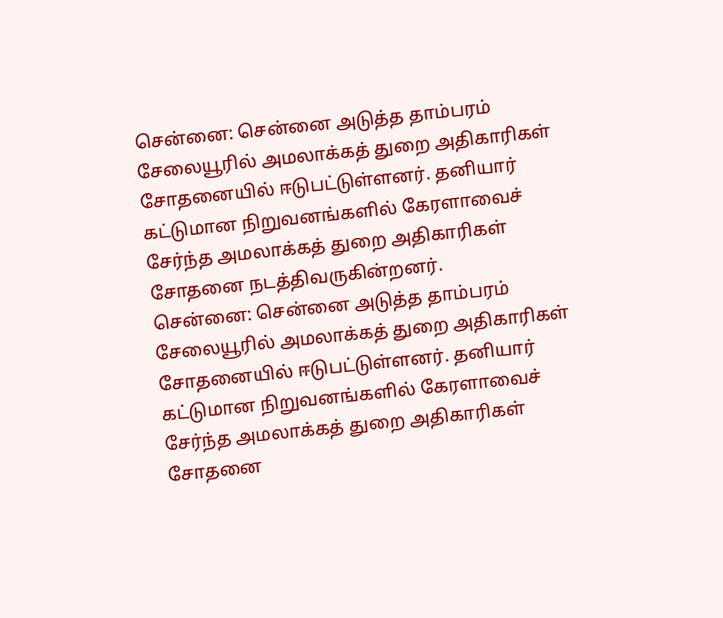சென்னை: சென்னை அடுத்த தாம்பரம் சேலையூரில் அமலாக்கத் துறை அதிகாரிகள் சோதனையில் ஈடுபட்டுள்ளனர். தனியார் கட்டுமான நிறுவனங்களில் கேரளாவைச் சேர்ந்த அமலாக்கத் துறை அதிகாரிகள் சோதனை நடத்திவருகின்றனர்.
சென்னை: சென்னை அடுத்த தாம்பரம் சேலையூரில் அமலாக்கத் துறை அதிகாரிகள் சோதனையில் ஈடுபட்டுள்ளனர். தனியார் கட்டுமான நிறுவனங்களில் கேரளாவைச் சேர்ந்த அமலாக்கத் துறை அதிகாரிகள் சோதனை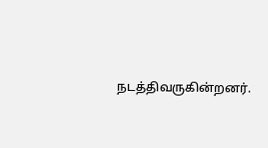நடத்திவருகின்றனர்.